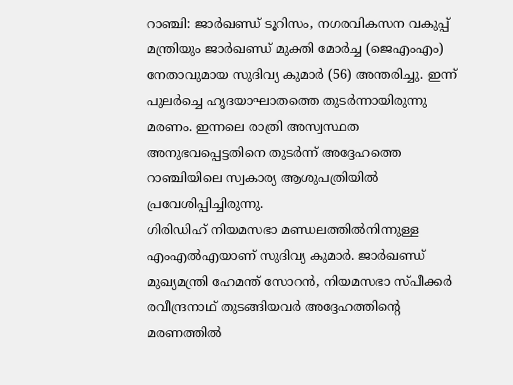റാഞ്ചി: ജാർഖണ്ഡ് ടൂറിസം, നഗരവികസന വകുപ്പ് മന്ത്രിയും ജാർഖണ്ഡ് മുക്തി മോർച്ച (ജെഎംഎം) നേതാവുമായ സുദിവ്യ കുമാർ (56) അന്തരിച്ചു. ഇന്ന് പുലർച്ചെ ഹൃദയാഘാതത്തെ തുടർന്നായിരുന്നു മരണം. ഇന്നലെ രാത്രി അസ്വസ്ഥത അനുഭവപ്പെട്ടതിനെ തുടർന്ന് അദ്ദേഹത്തെ റാഞ്ചിയിലെ സ്വകാര്യ ആശുപത്രിയിൽ പ്രവേശിപ്പിച്ചിരുന്നു.
ഗിരിഡിഹ് നിയമസഭാ മണ്ഡലത്തിൽനിന്നുള്ള എംഎൽഎയാണ് സുദിവ്യ കുമാർ. ജാർഖണ്ഡ് മുഖ്യമന്ത്രി ഹേമന്ത് സോറൻ, നിയമസഭാ സ്പീക്കർ രവീന്ദ്രനാഥ് തുടങ്ങിയവർ അദ്ദേഹത്തിന്റെ മരണത്തിൽ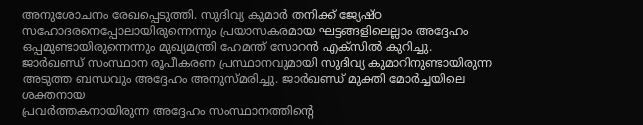അനുശോചനം രേഖപ്പെടുത്തി. സുദിവ്യ കുമാർ തനിക്ക് ജ്യേഷ്ഠ സഹോദരനെപ്പോലായിരുന്നെന്നും പ്രയാസകരമായ ഘട്ടങ്ങളിലെല്ലാം അദ്ദേഹം ഒപ്പമുണ്ടായിരുന്നെന്നും മുഖ്യമന്ത്രി ഹേമന്ത് സോറൻ എക്സിൽ കുറിച്ചു. ജാർഖണ്ഡ് സംസ്ഥാന രൂപീകരണ പ്രസ്ഥാനവുമായി സുദിവ്യ കുമാറിനുണ്ടായിരുന്ന അടുത്ത ബന്ധവും അദ്ദേഹം അനുസ്മരിച്ചു. ജാർഖണ്ഡ് മുക്തി മോർച്ചയിലെ ശക്തനായ
പ്രവർത്തകനായിരുന്ന അദ്ദേഹം സംസ്ഥാനത്തിന്റെ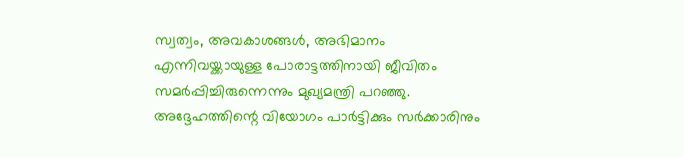സ്വത്വം, അവകാശങ്ങൾ, അഭിമാനം എന്നിവയ്ക്കായുള്ള പോരാട്ടത്തിനായി ജീവിതം സമർപ്പിച്ചിരുന്നെന്നും മുഖ്യമന്ത്രി പറഞ്ഞു.
അദ്ദേഹത്തിന്റെ വിയോഗം പാർട്ടിക്കും സർക്കാരിനും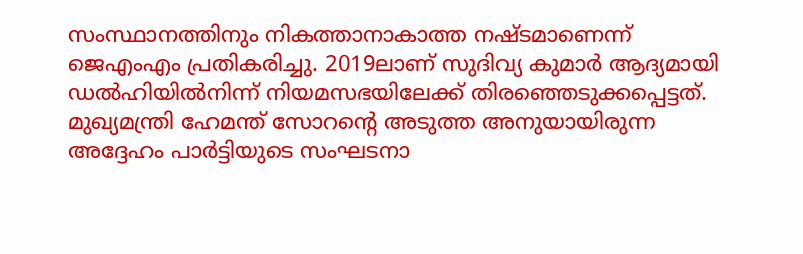സംസ്ഥാനത്തിനും നികത്താനാകാത്ത നഷ്ടമാണെന്ന് ജെഎംഎം പ്രതികരിച്ചു. 2019ലാണ് സുദിവ്യ കുമാർ ആദ്യമായി ഡൽഹിയിൽനിന്ന് നിയമസഭയിലേക്ക് തിരഞ്ഞെടുക്കപ്പെട്ടത്. മുഖ്യമന്ത്രി ഹേമന്ത് സോറന്റെ അടുത്ത അനുയായിരുന്ന അദ്ദേഹം പാർട്ടിയുടെ സംഘടനാ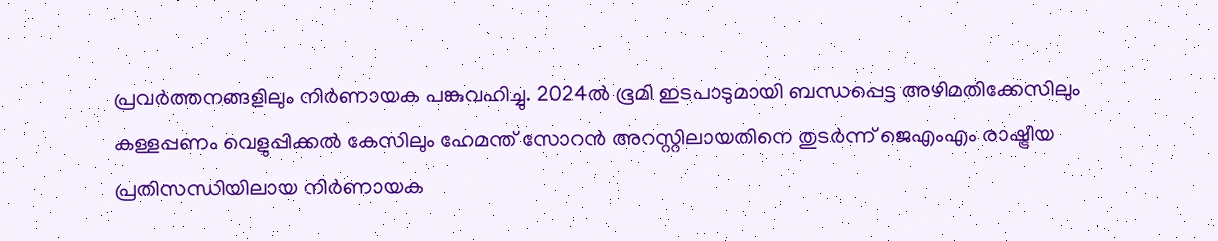പ്രവർത്തനങ്ങളിലും നിർണായക പങ്കുവഹിച്ചു. 2024ൽ ഭൂമി ഇടപാടുമായി ബന്ധപ്പെട്ട അഴിമതിക്കേസിലും കള്ളപ്പണം വെളുപ്പിക്കൽ കേസിലും ഹേമന്ത് സോറൻ അറസ്റ്റിലായതിനെ തുടർന്ന് ജെഎംഎം രാഷ്ട്രീയ പ്രതിസന്ധിയിലായ നിർണായക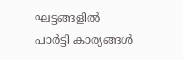ഘട്ടങ്ങളിൽ പാർട്ടി കാര്യങ്ങൾ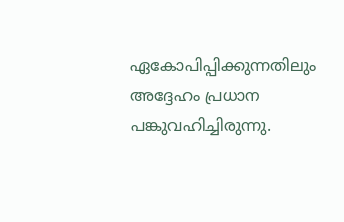ഏകോപിപ്പിക്കുന്നതിലും അദ്ദേഹം പ്രധാന പങ്കുവഹിച്ചിരുന്നു.